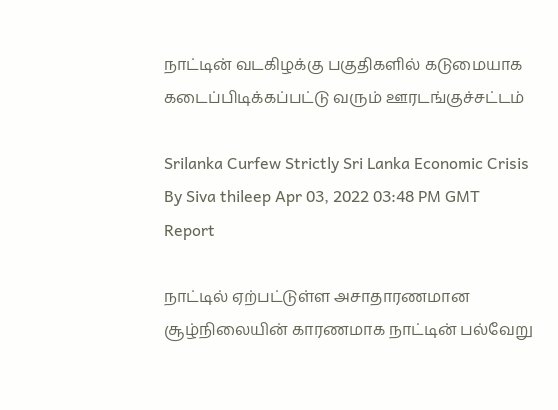நாட்டின் வடகிழக்கு பகுதிகளில் கடுமையாக கடைப்பிடிக்கப்பட்டு வரும் ஊரடங்குச்சட்டம்

Srilanka Curfew Strictly Sri Lanka Economic Crisis
By Siva thileep Apr 03, 2022 03:48 PM GMT
Report

நாட்டில் ஏற்பட்டுள்ள அசாதாரணமான சூழ்நிலையின் காரணமாக நாட்டின் பல்வேறு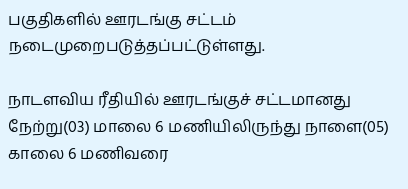பகுதிகளில் ஊரடங்கு சட்டம் நடைமுறைபடுத்தப்பட்டுள்ளது.

நாடளவிய ரீதியில் ஊரடங்குச் சட்டமானது நேற்று(03) மாலை 6 மணியிலிருந்து நாளை(05) காலை 6 மணிவரை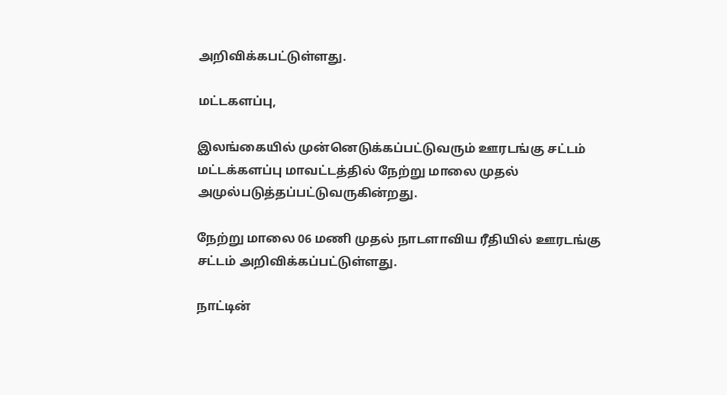அறிவிக்கபட்டுள்ளது.

மட்டகளப்பு,

இலங்கையில் முன்னெடுக்கப்பட்டுவரும் ஊரடங்கு சட்டம் மட்டக்களப்பு மாவட்டத்தில் நேற்று மாலை முதல் அமுல்படுத்தப்பட்டுவருகின்றது.

நேற்று மாலை 06 மணி முதல் நாடளாவிய ரீதியில் ஊரடங்கு சட்டம் அறிவிக்கப்பட்டுள்ளது.

நாட்டின்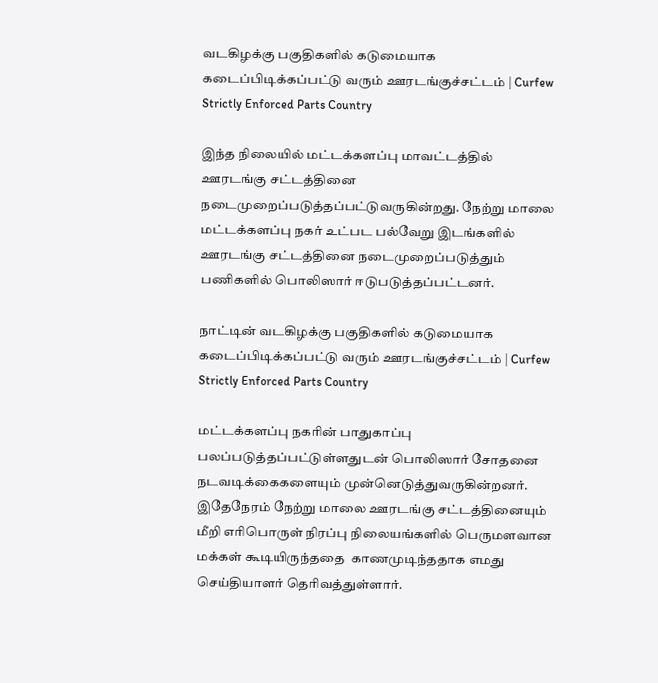வடகிழக்கு பகுதிகளில் கடுமையாக கடைப்பிடிக்கப்பட்டு வரும் ஊரடங்குச்சட்டம் | Curfew Strictly Enforced Parts Country

இந்த நிலையில் மட்டக்களப்பு மாவட்டத்தில் ஊரடங்கு சட்டத்தினை நடைமுறைப்படுத்தப்பட்டுவருகின்றது. நேற்று மாலை மட்டக்களப்பு நகர் உட்பட பல்வேறு இடங்களில் ஊரடங்கு சட்டத்தினை நடைமுறைப்படுத்தும் பணிகளில் பொலிஸார் ஈடுபடுத்தப்பட்டனர்.

நாட்டின் வடகிழக்கு பகுதிகளில் கடுமையாக கடைப்பிடிக்கப்பட்டு வரும் ஊரடங்குச்சட்டம் | Curfew Strictly Enforced Parts Country

மட்டக்களப்பு நகரின் பாதுகாப்பு பலப்படுத்தப்பட்டுள்ளதுடன் பொலிஸார் சோதனை நடவடிக்கைகளையும் முன்னெடுத்துவருகின்றனர். இதேநேரம் நேற்று மாலை ஊரடங்கு சட்டத்தினையும் மீறி எரிபொருள் நிரப்பு நிலையங்களில் பெருமளவான மக்கள் கூடியிருந்ததை  காணமுடிந்ததாக எமது செய்தியாளர் தெரிவத்துள்ளார்.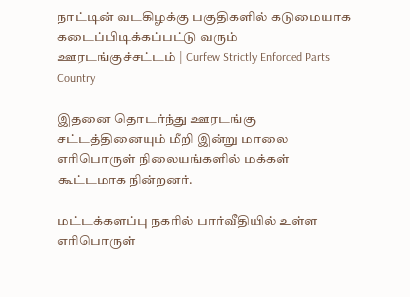நாட்டின் வடகிழக்கு பகுதிகளில் கடுமையாக கடைப்பிடிக்கப்பட்டு வரும் ஊரடங்குச்சட்டம் | Curfew Strictly Enforced Parts Country

இதனை தொடர்ந்து ஊரடங்கு சட்டத்தினையும் மீறி இன்று மாலை எரிபொருள் நிலையங்களில் மக்கள் கூட்டமாக நின்றனர்.

மட்டக்களப்பு நகரில் பார்வீதியில் உள்ள எரிபொருள்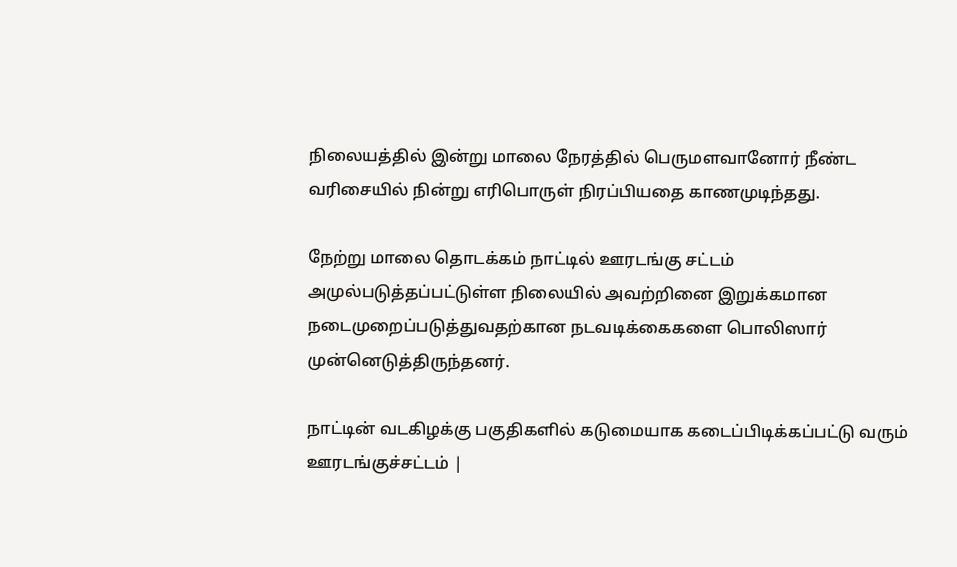நிலையத்தில் இன்று மாலை நேரத்தில் பெருமளவானோர் நீண்ட வரிசையில் நின்று எரிபொருள் நிரப்பியதை காணமுடிந்தது.

நேற்று மாலை தொடக்கம் நாட்டில் ஊரடங்கு சட்டம் அமுல்படுத்தப்பட்டுள்ள நிலையில் அவற்றினை இறுக்கமான நடைமுறைப்படுத்துவதற்கான நடவடிக்கைகளை பொலிஸார் முன்னெடுத்திருந்தனர்.

நாட்டின் வடகிழக்கு பகுதிகளில் கடுமையாக கடைப்பிடிக்கப்பட்டு வரும் ஊரடங்குச்சட்டம் |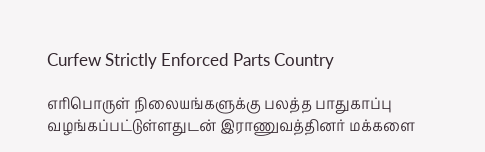Curfew Strictly Enforced Parts Country

எரிபொருள் நிலையங்களுக்கு பலத்த பாதுகாப்பு வழங்கப்பட்டுள்ளதுடன் இராணுவத்தினர் மக்களை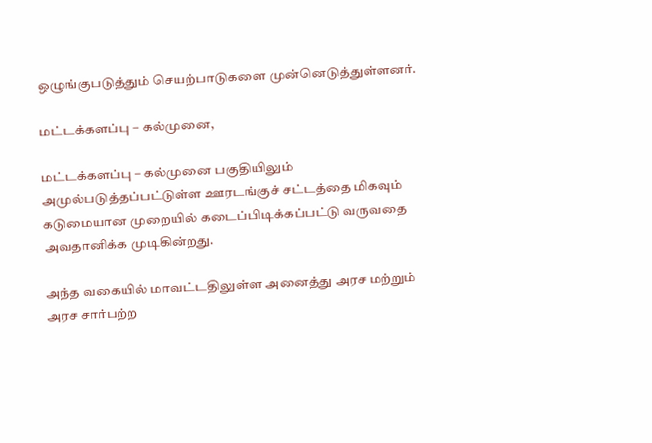ஒழுங்குபடுத்தும் செயற்பாடுகளை முன்னெடுத்துள்ளனர்.

மட்டக்களப்பு – கல்முனை,

மட்டக்களப்பு – கல்முனை பகுதியிலும் அமுல்படுத்தப்பட்டுள்ள ஊரடங்குச் சட்டத்தை மிகவும் கடுமையான முறையில் கடைப்பிடிக்கப்பட்டு வருவதை அவதானிக்க முடிகின்றது.

அந்த வகையில் மாவட்டதிலுள்ள அனைத்து அரச மற்றும் அரச சார்பற்ற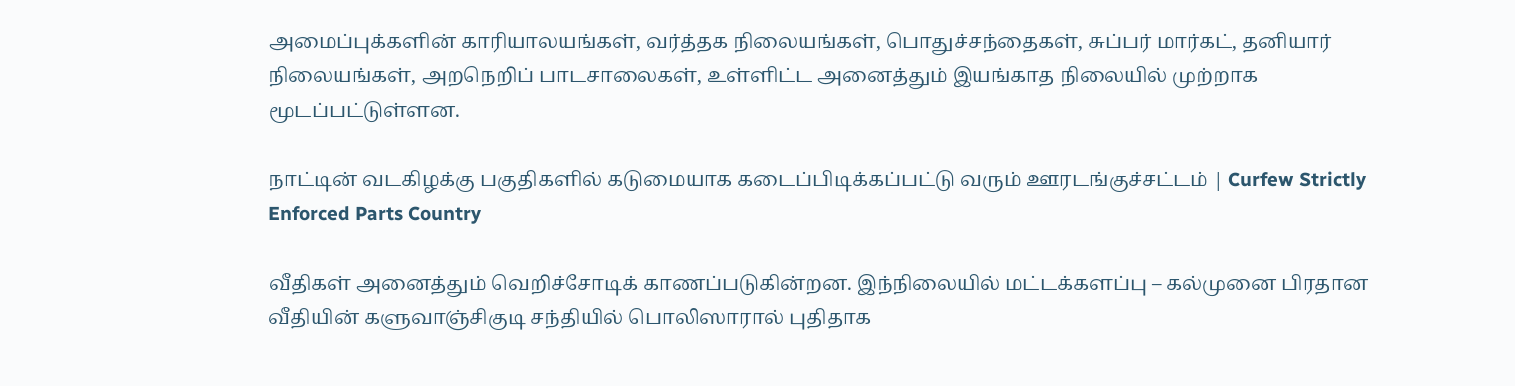அமைப்புக்களின் காரியாலயங்கள், வர்த்தக நிலையங்கள், பொதுச்சந்தைகள், சுப்பர் மார்கட், தனியார் நிலையங்கள், அறநெறிப் பாடசாலைகள், உள்ளிட்ட அனைத்தும் இயங்காத நிலையில் முற்றாக மூடப்பட்டுள்ளன.

நாட்டின் வடகிழக்கு பகுதிகளில் கடுமையாக கடைப்பிடிக்கப்பட்டு வரும் ஊரடங்குச்சட்டம் | Curfew Strictly Enforced Parts Country

வீதிகள் அனைத்தும் வெறிச்சோடிக் காணப்படுகின்றன. இந்நிலையில் மட்டக்களப்பு – கல்முனை பிரதான வீதியின் களுவாஞ்சிகுடி சந்தியில் பொலிஸாரால் புதிதாக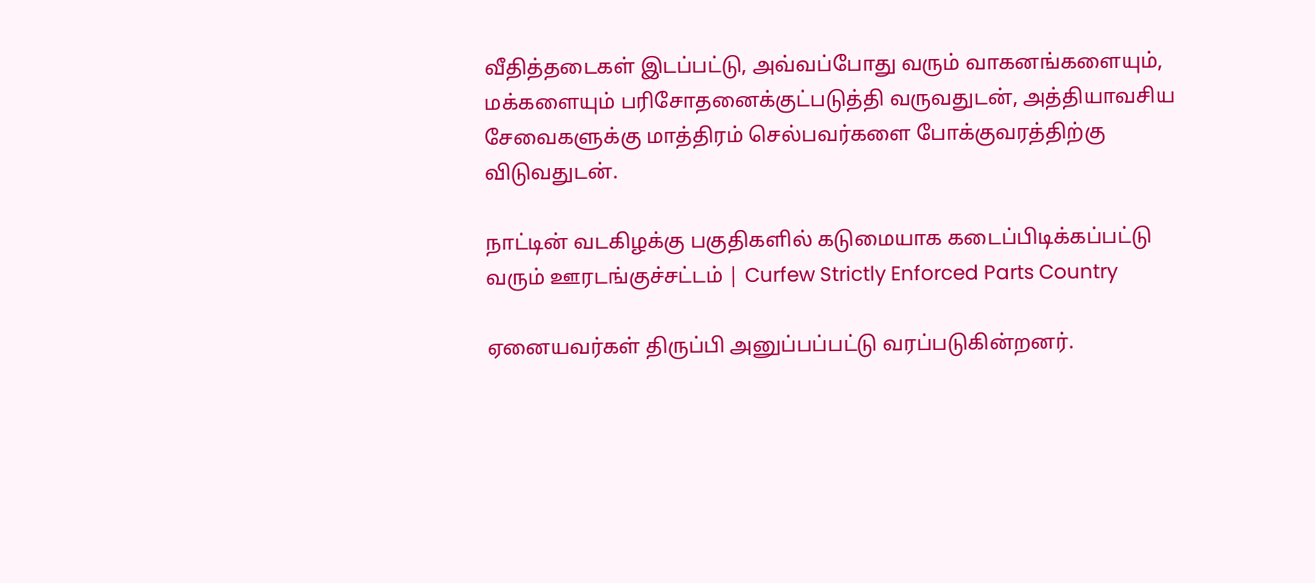வீதித்தடைகள் இடப்பட்டு, அவ்வப்போது வரும் வாகனங்களையும், மக்களையும் பரிசோதனைக்குட்படுத்தி வருவதுடன், அத்தியாவசிய சேவைகளுக்கு மாத்திரம் செல்பவர்களை போக்குவரத்திற்கு விடுவதுடன்.

நாட்டின் வடகிழக்கு பகுதிகளில் கடுமையாக கடைப்பிடிக்கப்பட்டு வரும் ஊரடங்குச்சட்டம் | Curfew Strictly Enforced Parts Country

ஏனையவர்கள் திருப்பி அனுப்பப்பட்டு வரப்படுகின்றனர்.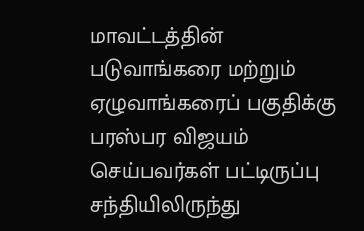மாவட்டத்தின் படுவாங்கரை மற்றும் ஏழுவாங்கரைப் பகுதிக்கு பரஸ்பர விஜயம் செய்பவர்கள் பட்டிருப்பு சந்தியிலிருந்து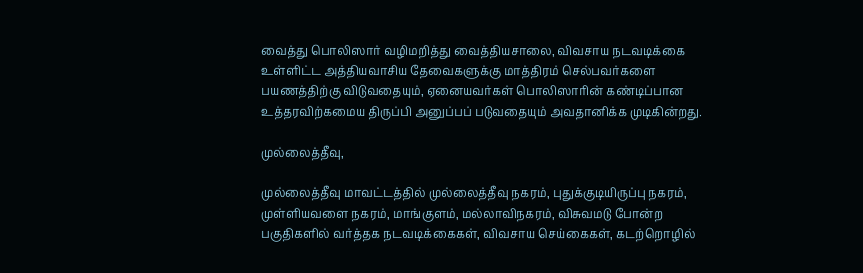வைத்து பொலிஸார் வழிமறித்து வைத்தியசாலை, விவசாய நடவடிக்கை உள்ளிட்ட அத்தியவாசிய தேவைகளுக்கு மாத்திரம் செல்பவர்களை பயணத்திற்கு விடுவதையும், ஏனையவர்கள் பொலிஸாரின் கண்டிப்பான உத்தரவிற்கமைய திருப்பி அனுப்பப் படுவதையும் அவதானிக்க முடிகின்றது.

முல்லைத்தீவு,

முல்லைத்தீவு மாவட்டத்தில் முல்லைத்தீவு நகரம், புதுக்குடியிருப்பு நகரம், முள்ளியவளை நகரம், மாங்குளம், மல்லாவிநகரம், விசுவமடு போன்ற பகுதிகளில் வர்த்தக நடவடிக்கைகள், விவசாய செய்கைகள், கடற்றொழில்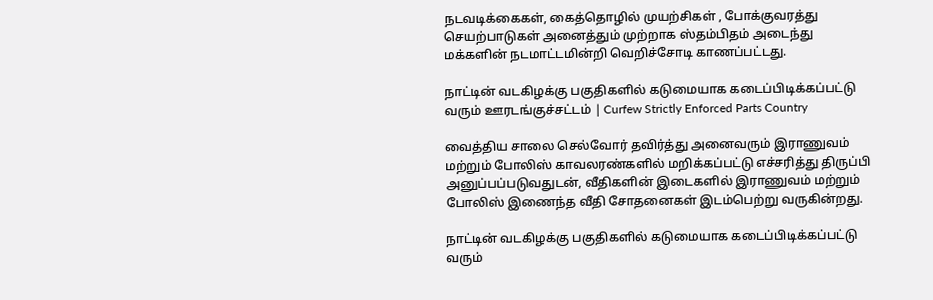நடவடிக்கைகள், கைத்தொழில் முயற்சிகள் , போக்குவரத்து செயற்பாடுகள் அனைத்தும் முற்றாக ஸ்தம்பிதம் அடைந்து மக்களின் நடமாட்டமின்றி வெறிச்சோடி காணப்பட்டது.

நாட்டின் வடகிழக்கு பகுதிகளில் கடுமையாக கடைப்பிடிக்கப்பட்டு வரும் ஊரடங்குச்சட்டம் | Curfew Strictly Enforced Parts Country

வைத்திய சாலை செல்வோர் தவிர்த்து அனைவரும் இராணுவம் மற்றும் போலிஸ் காவலரண்களில் மறிக்கப்பட்டு எச்சரித்து திருப்பி அனுப்பப்படுவதுடன், வீதிகளின் இடைகளில் இராணுவம் மற்றும் போலிஸ் இணைந்த வீதி சோதனைகள் இடம்பெற்று வருகின்றது.

நாட்டின் வடகிழக்கு பகுதிகளில் கடுமையாக கடைப்பிடிக்கப்பட்டு வரும்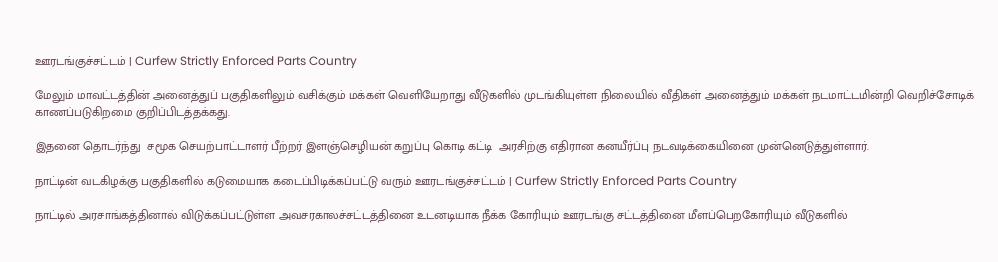ஊரடங்குச்சட்டம் | Curfew Strictly Enforced Parts Country

மேலும் மாவட்டத்தின் அனைத்துப் பகுதிகளிலும் வசிக்கும் மக்கள் வெளியேறாது வீடுகளில் முடங்கியுள்ள நிலையில் வீதிகள் அனைத்தும் மக்கள் நடமாட்டமின்றி வெறிச்சோடிக் காணப்படுகிறமை குறிப்பிடத்தக்கது.

இதனை தொடர்ந்து  சமூக செயற்பாட்டாளர் பீற்றர் இளஞ்செழியன் கறுப்பு கொடி கட்டி  அரசிற்கு எதிரான கனயீர்ப்பு நடவடிக்கையினை முன்னெடுத்துள்ளார்.

நாட்டின் வடகிழக்கு பகுதிகளில் கடுமையாக கடைப்பிடிக்கப்பட்டு வரும் ஊரடங்குச்சட்டம் | Curfew Strictly Enforced Parts Country

நாட்டில் அரசாங்கத்தினால் விடுக்கப்பட்டுள்ள அவசரகாலச்சட்டத்தினை உடனடியாக நீக்க கோரியும் ஊரடங்கு சட்டத்தினை மீளப்பெறகோரியும் வீடுகளில்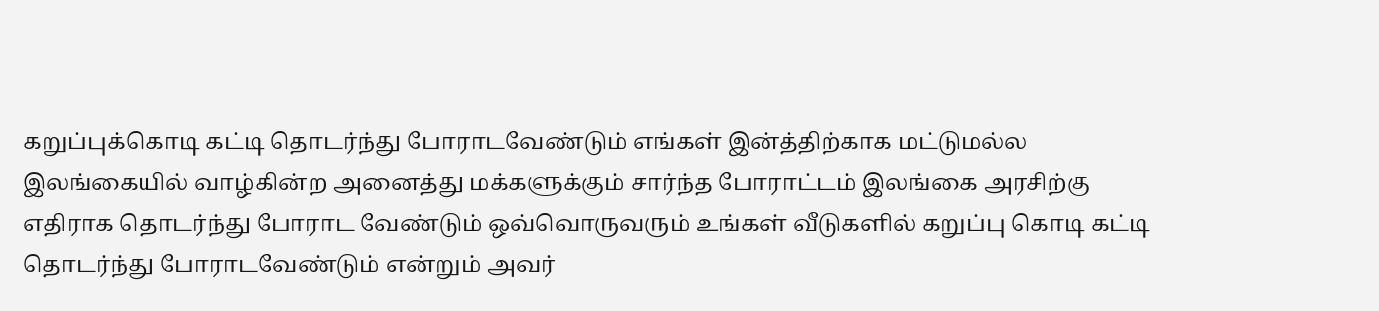கறுப்புக்கொடி கட்டி தொடர்ந்து போராடவேண்டும் எங்கள் இன்த்திற்காக மட்டுமல்ல இலங்கையில் வாழ்கின்ற அனைத்து மக்களுக்கும் சார்ந்த போராட்டம் இலங்கை அரசிற்கு எதிராக தொடர்ந்து போராட வேண்டும் ஒவ்வொருவரும் உங்கள் வீடுகளில் கறுப்பு கொடி கட்டி தொடர்ந்து போராடவேண்டும் என்றும் அவர்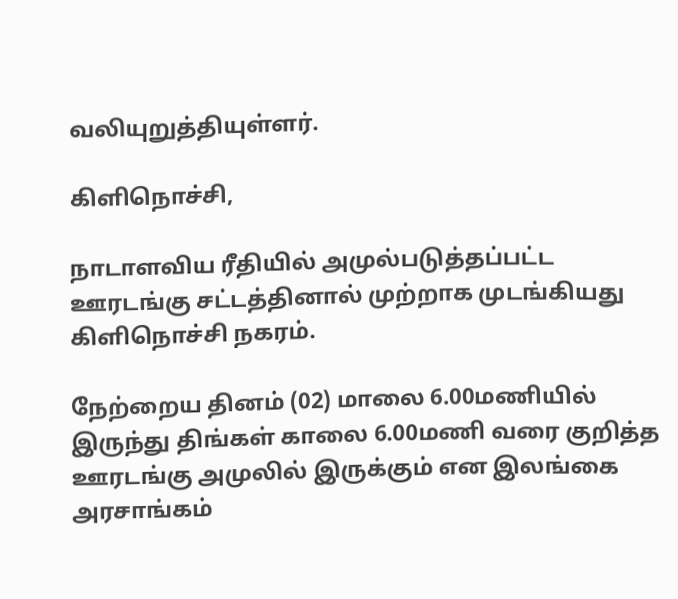வலியுறுத்தியுள்ளர்.

கிளிநொச்சி,

நாடாளவிய ரீதியில் அமுல்படுத்தப்பட்ட ஊரடங்கு சட்டத்தினால் முற்றாக முடங்கியது கிளிநொச்சி நகரம்.

நேற்றைய தினம் (02) மாலை 6.00மணியில் இருந்து திங்கள் காலை 6.00மணி வரை குறித்த ஊரடங்கு அமுலில் இருக்கும் என இலங்கை அரசாங்கம்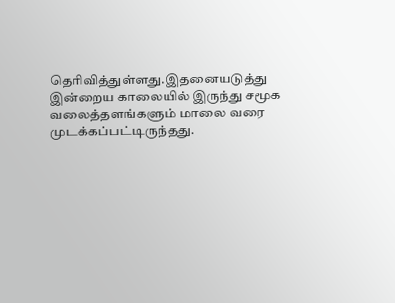தெரிவித்துள்ளது.இதனையடுத்து இன்றைய காலையில் இருந்து சமூக வலைத்தளங்களும் மாலை வரை முடக்கப்பட்டிருந்தது.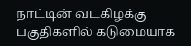நாட்டின் வடகிழக்கு பகுதிகளில் கடுமையாக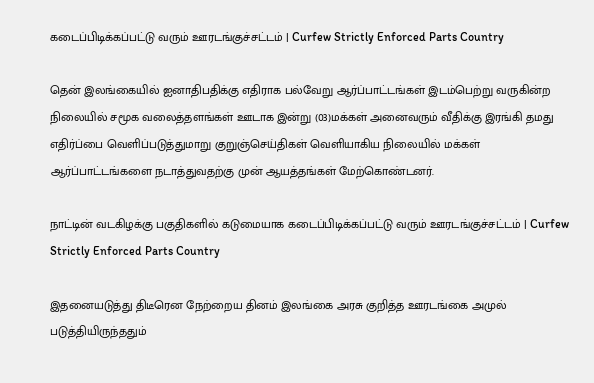கடைப்பிடிக்கப்பட்டு வரும் ஊரடங்குச்சட்டம் | Curfew Strictly Enforced Parts Country

தென் இலங்கையில் ஐனாதிபதிக்கு எதிராக பல்வேறு ஆர்ப்பாட்டங்கள் இடம்பெற்று வருகின்ற நிலையில் சமூக வலைத்தளங்கள் ஊடாக இன்று (03)மக்கள் அனைவரும் வீதிக்கு இரங்கி தமது எதிர்ப்பை வெளிப்படுத்துமாறு குறுஞ்செய்திகள் வெளியாகிய நிலையில் மக்கள் ஆர்ப்பாட்டங்களை நடாத்துவதற்கு முன் ஆயத்தங்கள் மேற்கொண்டனர்.

நாட்டின் வடகிழக்கு பகுதிகளில் கடுமையாக கடைப்பிடிக்கப்பட்டு வரும் ஊரடங்குச்சட்டம் | Curfew Strictly Enforced Parts Country

இதனையடுத்து திடீரென நேற்றைய தினம் இலங்கை அரசு குறித்த ஊரடங்கை அமுல் படுத்தியிருந்ததும்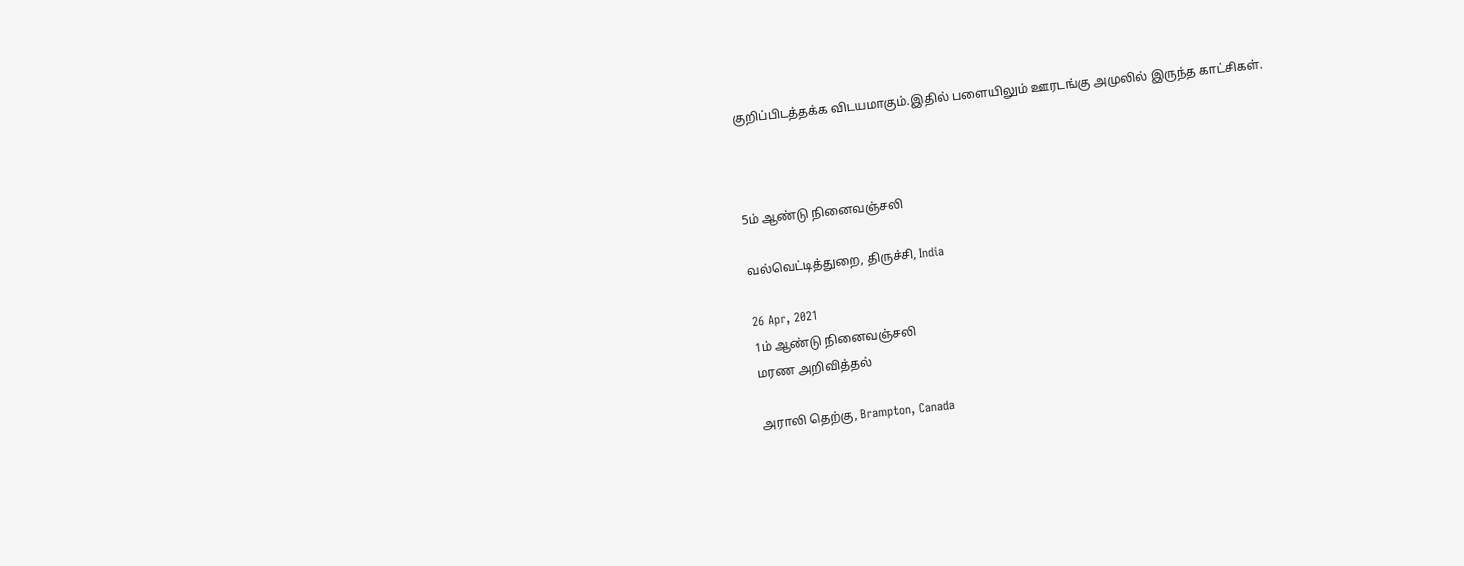குறிப்பிடத்தக்க விடயமாகும்.இதில் பளையிலும் ஊரடங்கு அமுலில் இருந்த காட்சிகள்.



5ம் ஆண்டு நினைவஞ்சலி

வல்வெட்டித்துறை, திருச்சி, India

26 Apr, 2021
1ம் ஆண்டு நினைவஞ்சலி
மரண அறிவித்தல்

அராலி தெற்கு, Brampton, Canada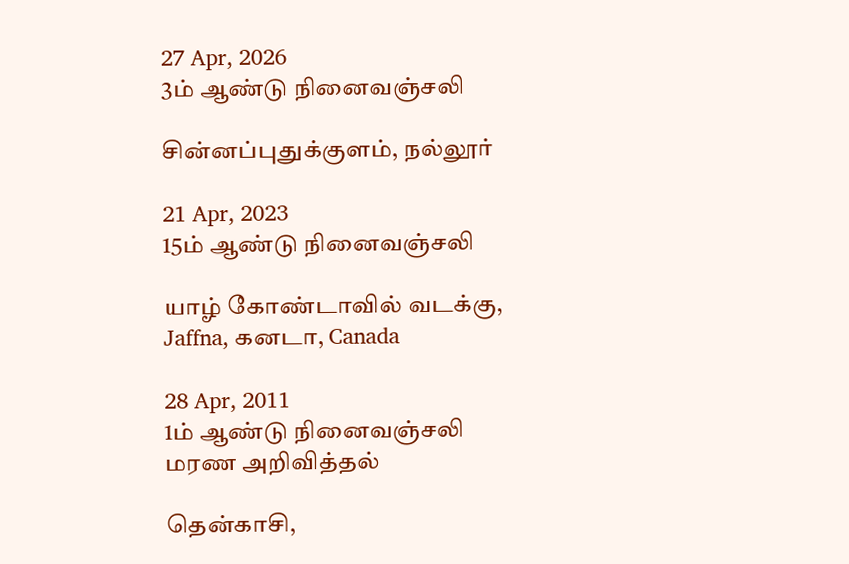27 Apr, 2026
3ம் ஆண்டு நினைவஞ்சலி

சின்னப்புதுக்குளம், நல்லூர்

21 Apr, 2023
15ம் ஆண்டு நினைவஞ்சலி

யாழ் கோண்டாவில் வடக்கு, Jaffna, கனடா, Canada

28 Apr, 2011
1ம் ஆண்டு நினைவஞ்சலி
மரண அறிவித்தல்

தென்காசி,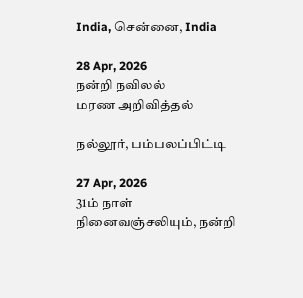India, சென்னை, India

28 Apr, 2026
நன்றி நவிலல்
மரண அறிவித்தல்

நல்லூர், பம்பலப்பிட்டி

27 Apr, 2026
31ம் நாள் நினைவஞ்சலியும், நன்றி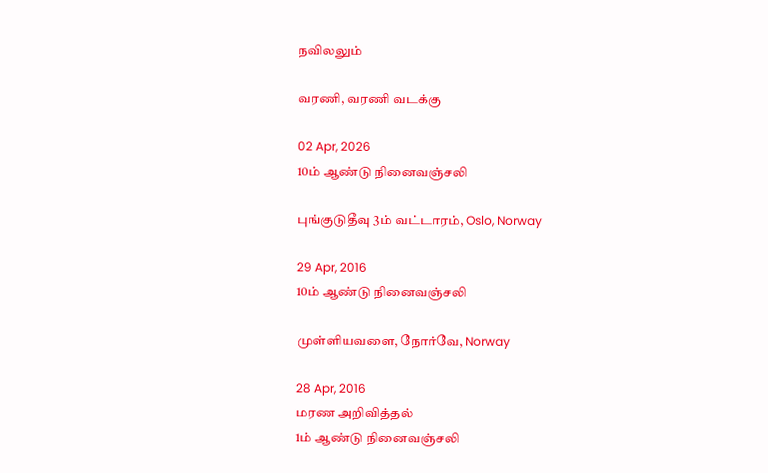நவிலலும்

வரணி, வரணி வடக்கு

02 Apr, 2026
10ம் ஆண்டு நினைவஞ்சலி

புங்குடுதீவு 3ம் வட்டாரம், Oslo, Norway

29 Apr, 2016
10ம் ஆண்டு நினைவஞ்சலி

முள்ளியவளை, நோர்வே, Norway

28 Apr, 2016
மரண அறிவித்தல்
1ம் ஆண்டு நினைவஞ்சலி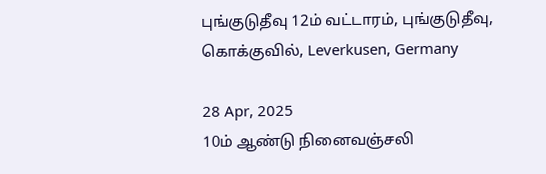புங்குடுதீவு 12ம் வட்டாரம், புங்குடுதீவு, கொக்குவில், Leverkusen, Germany

28 Apr, 2025
10ம் ஆண்டு நினைவஞ்சலி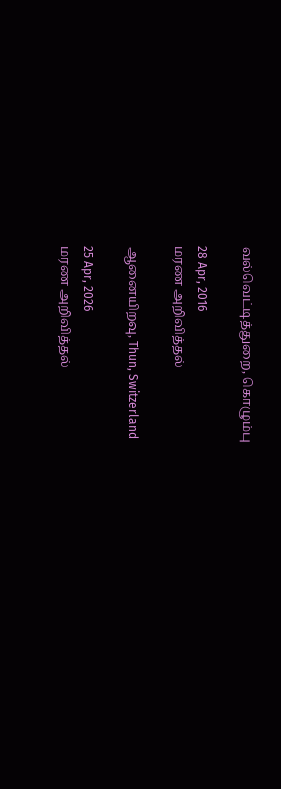வல்வெட்டித்துறை, கொழும்பு

28 Apr, 2016
மரண அறிவித்தல்

ஆனையிறவு, Thun, Switzerland

25 Apr, 2026
மரண அறிவித்தல்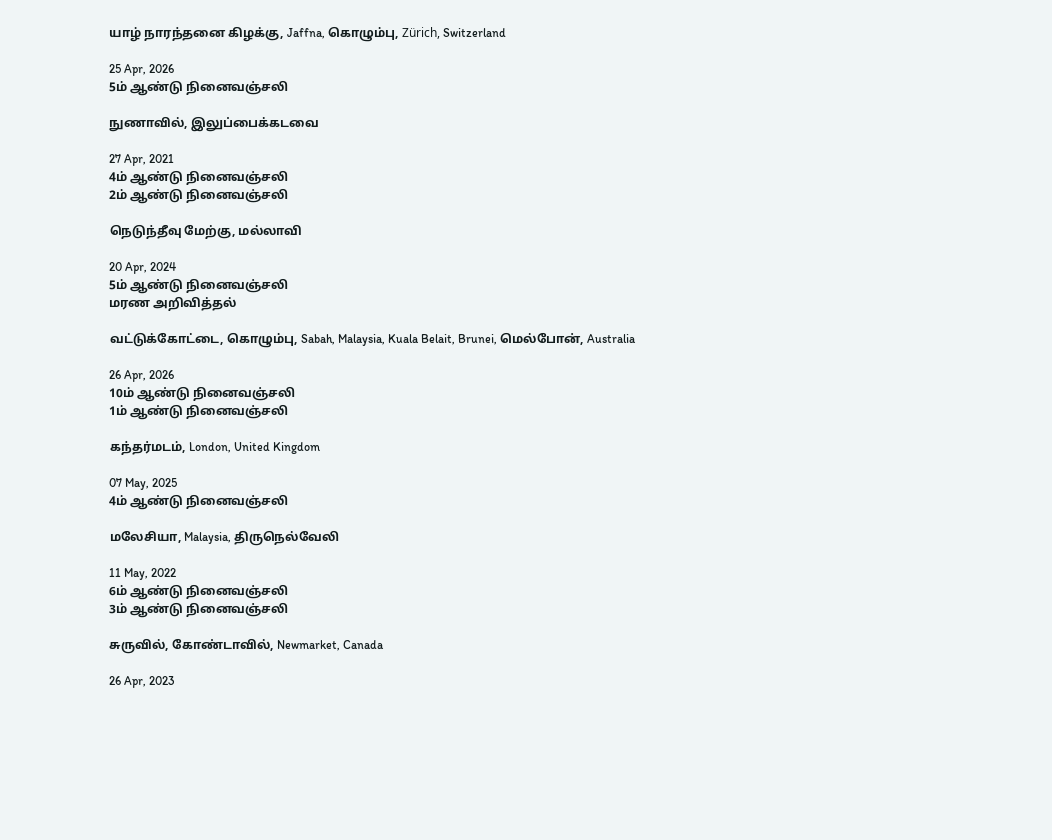யாழ் நாரந்தனை கிழக்கு, Jaffna, கொழும்பு, Zürich, Switzerland

25 Apr, 2026
5ம் ஆண்டு நினைவஞ்சலி

நுணாவில், இலுப்பைக்கடவை

27 Apr, 2021
4ம் ஆண்டு நினைவஞ்சலி
2ம் ஆண்டு நினைவஞ்சலி

நெடுந்தீவு மேற்கு, மல்லாவி

20 Apr, 2024
5ம் ஆண்டு நினைவஞ்சலி
மரண அறிவித்தல்

வட்டுக்கோட்டை, கொழும்பு, Sabah, Malaysia, Kuala Belait, Brunei, மெல்போன், Australia

26 Apr, 2026
10ம் ஆண்டு நினைவஞ்சலி
1ம் ஆண்டு நினைவஞ்சலி

கந்தர்மடம், London, United Kingdom

07 May, 2025
4ம் ஆண்டு நினைவஞ்சலி

மலேசியா, Malaysia, திருநெல்வேலி

11 May, 2022
6ம் ஆண்டு நினைவஞ்சலி
3ம் ஆண்டு நினைவஞ்சலி

சுருவில், கோண்டாவில், Newmarket, Canada

26 Apr, 2023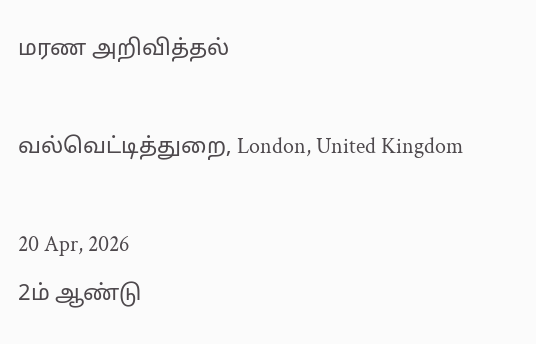மரண அறிவித்தல்

வல்வெட்டித்துறை, London, United Kingdom

20 Apr, 2026
2ம் ஆண்டு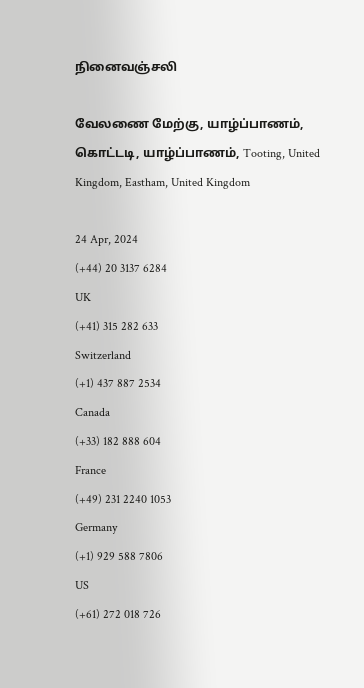நினைவஞ்சலி

வேலணை மேற்கு, யாழ்ப்பாணம், கொட்டடி, யாழ்ப்பாணம், Tooting, United Kingdom, Eastham, United Kingdom

24 Apr, 2024
(+44) 20 3137 6284
UK
(+41) 315 282 633
Switzerland
(+1) 437 887 2534
Canada
(+33) 182 888 604
France
(+49) 231 2240 1053
Germany
(+1) 929 588 7806
US
(+61) 272 018 726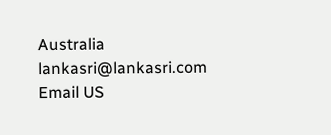Australia
lankasri@lankasri.com
Email US